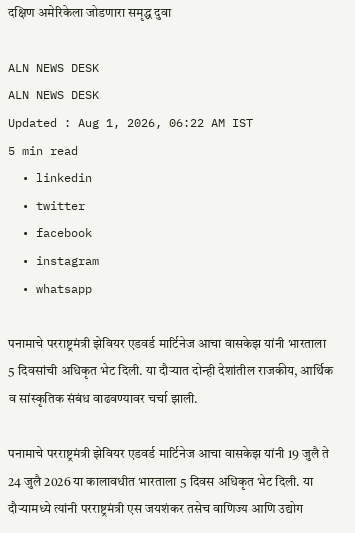दक्षिण अमेरिकेला जोडणारा समृद्ध दुवा

ALN NEWS DESK
ALN NEWS DESK
Updated : Aug 1, 2026, 06:22 AM IST
5 min read
  • linkedin
  • twitter
  • facebook
  • instagram
  • whatsapp

पनामाचे परराष्ट्रमंत्री झेवियर एडवर्ड मार्टिनेज आचा वासकेझ यांनी भारताला 5 दिवसांची अधिकृत भेट दिली. या दौऱ्यात दोन्ही देशांतील राजकीय, आर्थिक व सांस्कृतिक संबंध वाढवण्यावर चर्चा झाली.

पनामाचे परराष्ट्रमंत्री झेवियर एडवर्ड मार्टिनेज आचा वासकेझ यांनी 19 जुलै ते 24 जुलै 2026 या कालावधीत भारताला 5 दिवस अधिकृत भेट दिली. या दौऱ्यामध्ये त्यांनी परराष्ट्रमंत्री एस जयशंकर तसेच वाणिज्य आणि उद्योग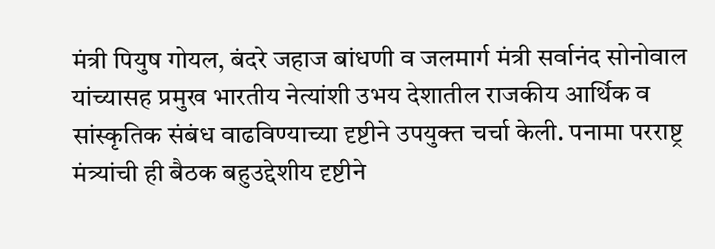मंत्री पियुष गोयल, बंदरे जहाज बांधणी व जलमार्ग मंत्री सर्वानंद सोनोवाल यांच्यासह प्रमुख भारतीय नेत्यांशी उभय देशातील राजकीय आर्थिक व सांस्कृतिक संबंध वाढविण्याच्या दृष्टीने उपयुक्त चर्चा केली. पनामा परराष्ट्र मंत्र्यांची ही बैठक बहुउद्देशीय दृष्टीने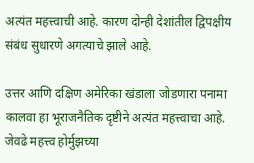अत्यंत महत्त्वाची आहे. कारण दोन्ही देशांतील द्विपक्षीय संबंध सुधारणे अगत्याचे झाले आहे.

उत्तर आणि दक्षिण अमेरिका खंडाला जोडणारा पनामा कालवा हा भूराजनैतिक दृष्टीने अत्यंत महत्त्वाचा आहे. जेवढे महत्त्व होर्मुझच्या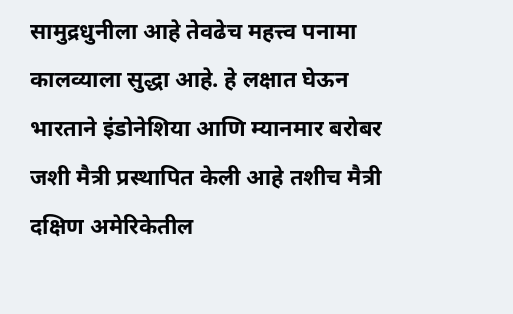सामुद्रधुनीला आहे तेवढेच महत्त्व पनामा कालव्याला सुद्धा आहे. हे लक्षात घेऊन भारताने इंडोनेशिया आणि म्यानमार बरोबर जशी मैत्री प्रस्थापित केली आहे तशीच मैत्री दक्षिण अमेरिकेतील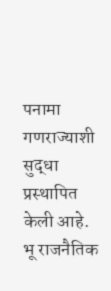पनामा गणराज्याशी सुद्धा प्रस्थापित केली आहे. भू राजनैतिक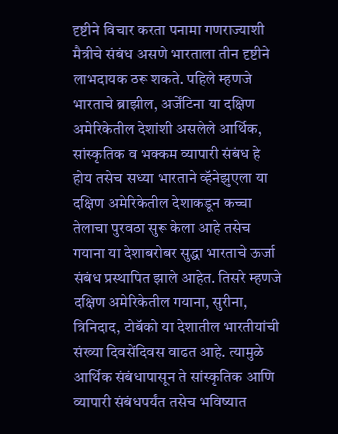दृष्टीने विचार करता पनामा गणराज्याशी मैत्रीचे संबंध असणे भारताला तीन दृष्टीने लाभदायक ठरू शकते. पहिले म्हणजे भारताचे ब्राझील, अर्जेंटिना या दक्षिण अमेरिकेतील देशांशी असलेले आर्थिक, सांस्कृतिक व भक्कम व्यापारी संबंध हे होय तसेच सध्या भारताने व्हॅनेझुएला या दक्षिण अमेरिकेतील देशाकडून कच्चा तेलाचा पुरवठा सुरू केला आहे तसेच गयाना या देशाबरोबर सुद्धा भारताचे ऊर्जा संबंध प्रस्थापित झाले आहेत. तिसरे म्हणजे दक्षिण अमेरिकेतील गयाना, सुरीना, त्रिनिदाद, टोबॅको या देशातील भारतीयांची संख्या दिवसेंदिवस वाढत आहे. त्यामुळे आर्थिक संबंधापासून ते सांस्कृतिक आणि व्यापारी संबंधपर्यंत तसेच भविष्यात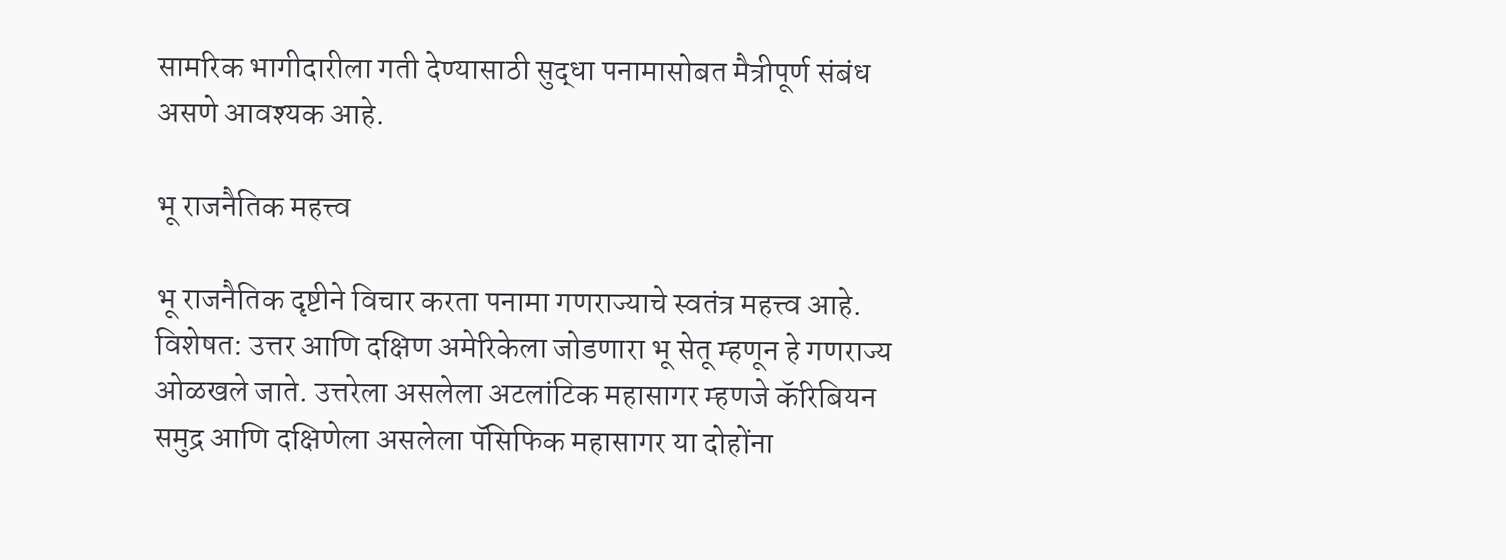सामरिक भागीदारीला गती देण्यासाठी सुद्धा पनामासोबत मैत्रीपूर्ण संबंध असणे आवश्यक आहे.

भू राजनैतिक महत्त्व

भू राजनैतिक दृष्टीने विचार करता पनामा गणराज्याचे स्वतंत्र महत्त्व आहे. विशेषत: उत्तर आणि दक्षिण अमेरिकेला जोडणारा भू सेतू म्हणून हे गणराज्य ओळखले जाते. उत्तरेला असलेला अटलांटिक महासागर म्हणजे कॅरिबियन समुद्र आणि दक्षिणेला असलेला पॅसिफिक महासागर या दोहोंना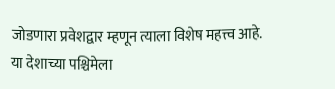जोडणारा प्रवेशद्वार म्हणून त्याला विशेष महत्त्व आहे. या देशाच्या पश्चिमेला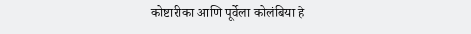कोष्टारीका आणि पूर्वेला कोलंबिया हे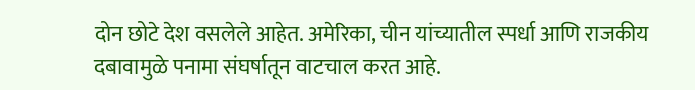दोन छोटे देश वसलेले आहेत. अमेरिका, चीन यांच्यातील स्पर्धा आणि राजकीय दबावामुळे पनामा संघर्षातून वाटचाल करत आहे.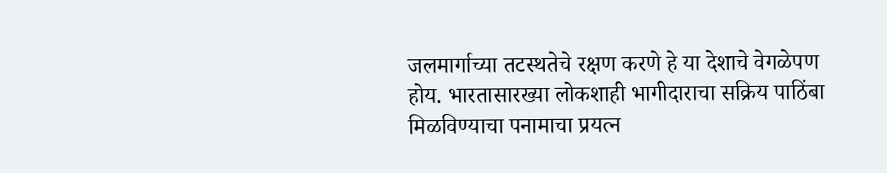जलमार्गाच्या तटस्थतेचे रक्षण करणे हे या देशाचे वेगळेपण होय. भारतासारख्या लोकशाही भागीदाराचा सक्रिय पाठिंबा मिळविण्याचा पनामाचा प्रयत्न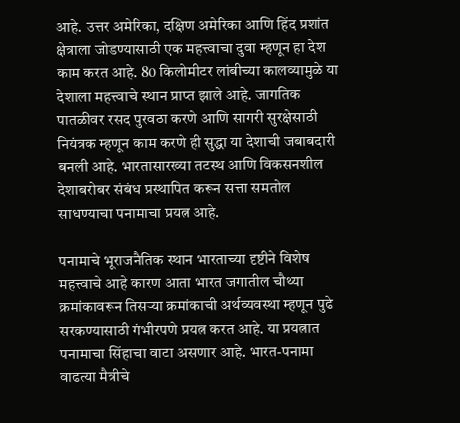आहे. उत्तर अमेरिका, दक्षिण अमेरिका आणि हिंद प्रशांत क्षेत्राला जोडण्यासाठी एक महत्त्वाचा दुवा म्हणून हा देश काम करत आहे. 80 किलोमीटर लांबीच्या कालव्यामुळे या देशाला महत्त्वाचे स्थान प्राप्त झाले आहे. जागतिक पातळीवर रसद पुरवठा करणे आणि सागरी सुरक्षेसाठी नियंत्रक म्हणून काम करणे ही सुद्धा या देशाची जबाबदारी बनली आहे. भारतासारख्या तटस्थ आणि विकसनशील देशाबरोबर संबंध प्रस्थापित करून सत्ता समतोल साधण्याचा पनामाचा प्रयत्न आहे.

पनामाचे भूराजनैतिक स्थान भारताच्या दृष्टीने विशेष महत्त्वाचे आहे कारण आता भारत जगातील चौथ्या क्रमांकावरून तिसऱ्या क्रमांकाची अर्थव्यवस्था म्हणून पुढे सरकण्यासाठी गंभीरपणे प्रयत्न करत आहे. या प्रयत्नात पनामाचा सिंहाचा वाटा असणार आहे. भारत-पनामा वाढत्या मैत्रीचे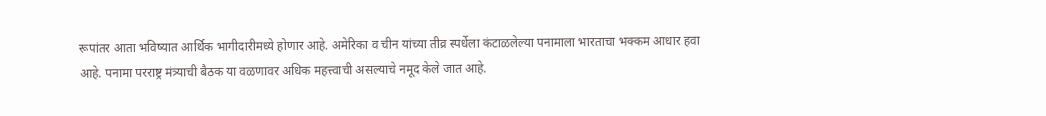रूपांतर आता भविष्यात आर्थिक भागीदारीमध्ये होणार आहे. अमेरिका व चीन यांच्या तीव्र स्पर्धेला कंटाळलेल्या पनामाला भारताचा भक्कम आधार हवा आहे. पनामा परराष्ट्र मंत्र्याची बैठक या वळणावर अधिक महत्त्वाची असल्याचे नमूद केले जात आहे.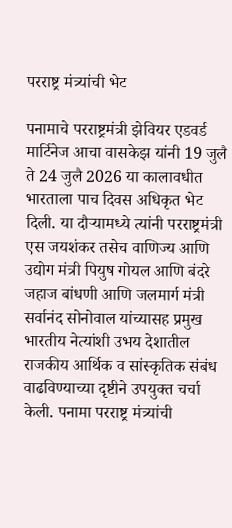परराष्ट्र मंत्र्यांची भेट

पनामाचे परराष्ट्रमंत्री झेवियर एडवर्ड मार्टिनेज आचा वासकेझ यांनी 19 जुलै ते 24 जुलै 2026 या कालावधीत भारताला पाच दिवस अधिकृत भेट दिली. या दौऱ्यामध्ये त्यांनी परराष्ट्रमंत्री एस जयशंकर तसेच वाणिज्य आणि उद्योग मंत्री पियुष गोयल आणि बंदरे जहाज बांधणी आणि जलमार्ग मंत्री सर्वानंद सोनोवाल यांच्यासह प्रमुख भारतीय नेत्यांशी उभय देशातील राजकीय आर्थिक व सांस्कृतिक संबंध वाढविण्याच्या दृष्टीने उपयुक्त चर्चा केली. पनामा परराष्ट्र मंत्र्यांची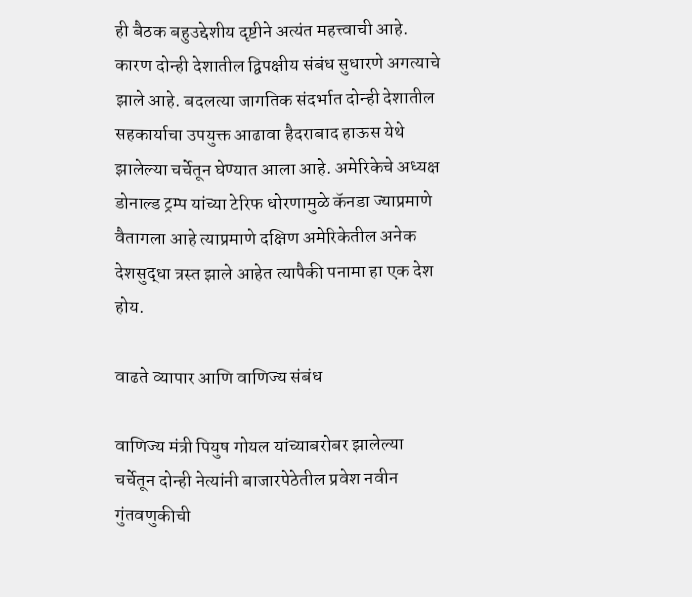ही बैठक बहुउद्देशीय दृष्टीने अत्यंत महत्त्वाची आहे. कारण दोन्ही देशातील द्विपक्षीय संबंध सुधारणे अगत्याचे झाले आहे. बदलत्या जागतिक संदर्भात दोन्ही देशातील सहकार्याचा उपयुक्त आढावा हैदराबाद हाऊस येथे झालेल्या चर्चेतून घेण्यात आला आहे. अमेरिकेचे अध्यक्ष डोनाल्ड ट्रम्प यांच्या टेरिफ धोरणामुळे कॅनडा ज्याप्रमाणे वैतागला आहे त्याप्रमाणे दक्षिण अमेरिकेतील अनेक देशसुद्धा त्रस्त झाले आहेत त्यापैकी पनामा हा एक देश होय.

वाढते व्यापार आणि वाणिज्य संबंध

वाणिज्य मंत्री पियुष गोयल यांच्याबरोबर झालेल्या चर्चेतून दोन्ही नेत्यांनी बाजारपेठेतील प्रवेश नवीन गुंतवणुकीची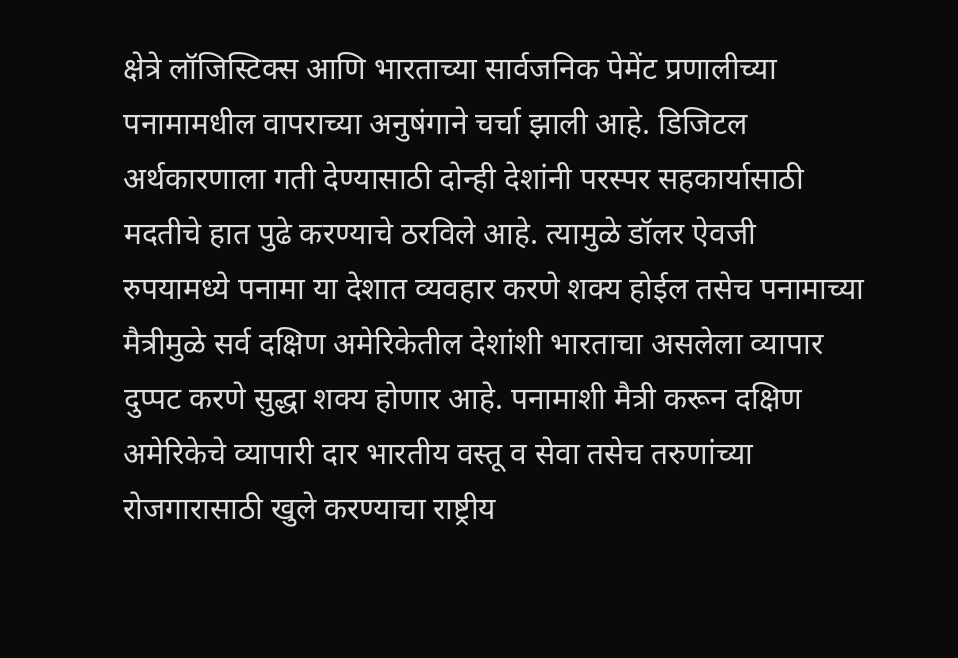क्षेत्रे लॉजिस्टिक्स आणि भारताच्या सार्वजनिक पेमेंट प्रणालीच्या पनामामधील वापराच्या अनुषंगाने चर्चा झाली आहे. डिजिटल अर्थकारणाला गती देण्यासाठी दोन्ही देशांनी परस्पर सहकार्यासाठी मदतीचे हात पुढे करण्याचे ठरविले आहे. त्यामुळे डॉलर ऐवजी रुपयामध्ये पनामा या देशात व्यवहार करणे शक्य होईल तसेच पनामाच्या मैत्रीमुळे सर्व दक्षिण अमेरिकेतील देशांशी भारताचा असलेला व्यापार दुप्पट करणे सुद्धा शक्य होणार आहे. पनामाशी मैत्री करून दक्षिण अमेरिकेचे व्यापारी दार भारतीय वस्तू व सेवा तसेच तरुणांच्या रोजगारासाठी खुले करण्याचा राष्ट्रीय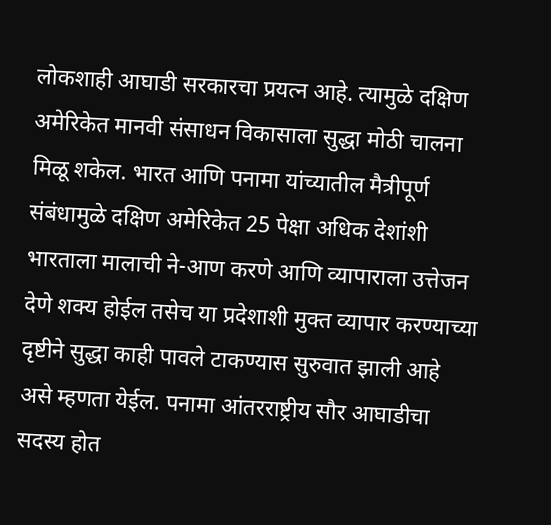लोकशाही आघाडी सरकारचा प्रयत्न आहे. त्यामुळे दक्षिण अमेरिकेत मानवी संसाधन विकासाला सुद्धा मोठी चालना मिळू शकेल. भारत आणि पनामा यांच्यातील मैत्रीपूर्ण संबंधामुळे दक्षिण अमेरिकेत 25 पेक्षा अधिक देशांशी भारताला मालाची ने-आण करणे आणि व्यापाराला उत्तेजन देणे शक्य होईल तसेच या प्रदेशाशी मुक्त व्यापार करण्याच्या दृष्टीने सुद्धा काही पावले टाकण्यास सुरुवात झाली आहे असे म्हणता येईल. पनामा आंतरराष्ट्रीय सौर आघाडीचा सदस्य होत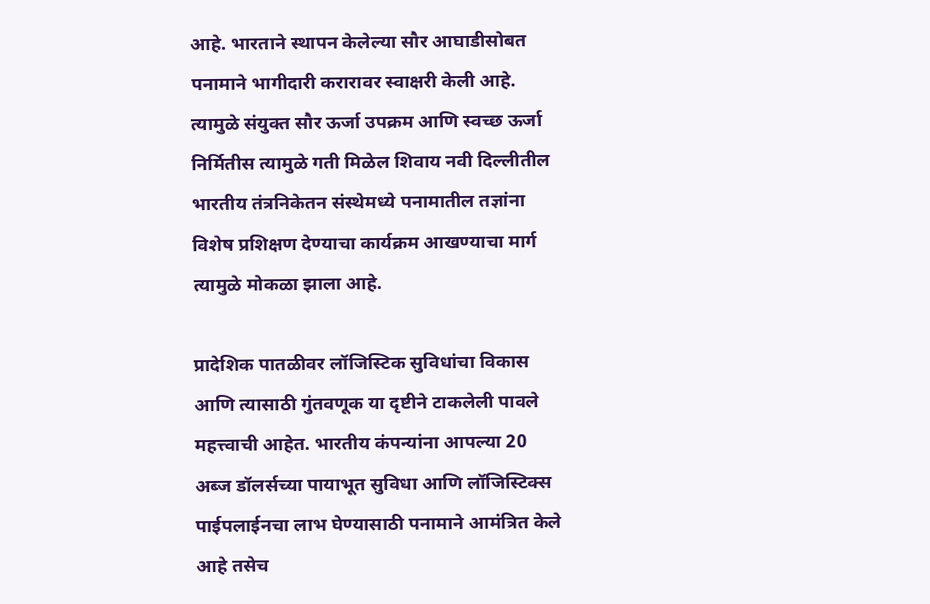आहे. भारताने स्थापन केलेल्या सौर आघाडीसोबत पनामाने भागीदारी करारावर स्वाक्षरी केली आहे. त्यामुळे संयुक्त सौर ऊर्जा उपक्रम आणि स्वच्छ ऊर्जा निर्मितीस त्यामुळे गती मिळेल शिवाय नवी दिल्लीतील भारतीय तंत्रनिकेतन संस्थेमध्ये पनामातील तज्ञांना विशेष प्रशिक्षण देण्याचा कार्यक्रम आखण्याचा मार्ग त्यामुळे मोकळा झाला आहे.

प्रादेशिक पातळीवर लॉजिस्टिक सुविधांचा विकास आणि त्यासाठी गुंतवणूक या दृष्टीने टाकलेली पावले महत्त्वाची आहेत. भारतीय कंपन्यांना आपल्या 20 अब्ज डॉलर्सच्या पायाभूत सुविधा आणि लॉजिस्टिक्स पाईपलाईनचा लाभ घेण्यासाठी पनामाने आमंत्रित केले आहे तसेच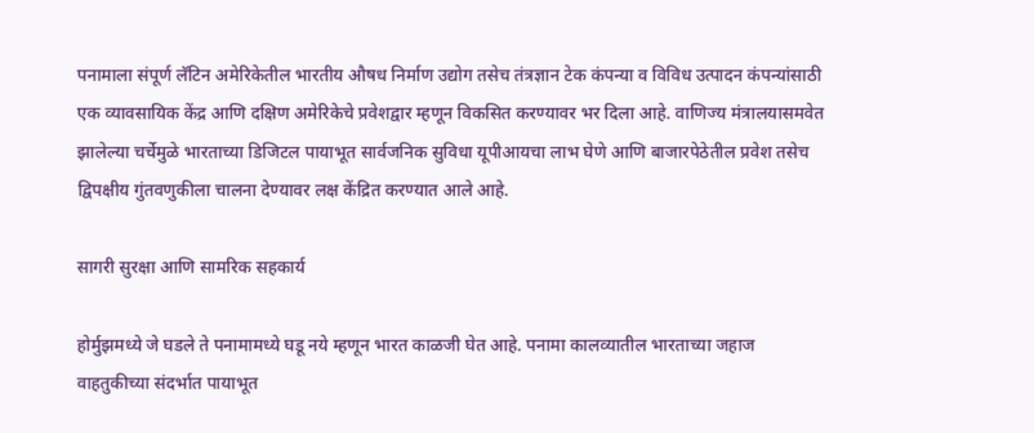पनामाला संपूर्ण लॅटिन अमेरिकेतील भारतीय औषध निर्माण उद्योग तसेच तंत्रज्ञान टेक कंपन्या व विविध उत्पादन कंपन्यांसाठी एक व्यावसायिक केंद्र आणि दक्षिण अमेरिकेचे प्रवेशद्वार म्हणून विकसित करण्यावर भर दिला आहे. वाणिज्य मंत्रालयासमवेत झालेल्या चर्चेमुळे भारताच्या डिजिटल पायाभूत सार्वजनिक सुविधा यूपीआयचा लाभ घेणे आणि बाजारपेठेतील प्रवेश तसेच द्विपक्षीय गुंतवणुकीला चालना देण्यावर लक्ष केंद्रित करण्यात आले आहे.

सागरी सुरक्षा आणि सामरिक सहकार्य

होर्मुझमध्ये जे घडले ते पनामामध्ये घडू नये म्हणून भारत काळजी घेत आहे. पनामा कालव्यातील भारताच्या जहाज वाहतुकीच्या संदर्भात पायाभूत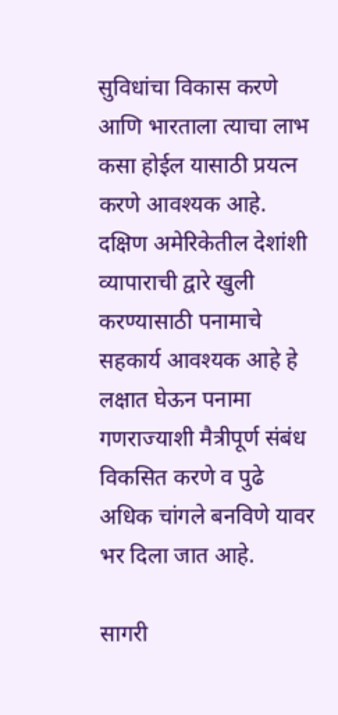सुविधांचा विकास करणे आणि भारताला त्याचा लाभ कसा होईल यासाठी प्रयत्न करणे आवश्यक आहे. दक्षिण अमेरिकेतील देशांशी व्यापाराची द्वारे खुली करण्यासाठी पनामाचे सहकार्य आवश्यक आहे हे लक्षात घेऊन पनामा गणराज्याशी मैत्रीपूर्ण संबंध विकसित करणे व पुढे अधिक चांगले बनविणे यावर भर दिला जात आहे.

सागरी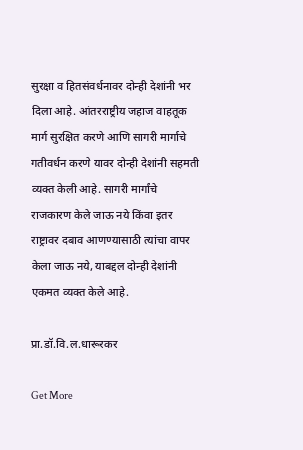सुरक्षा व हितसंवर्धनावर दोन्ही देशांनी भर दिला आहे. आंतरराष्ट्रीय जहाज वाहतूक मार्ग सुरक्षित करणे आणि सागरी मार्गाचे गतीवर्धन करणे यावर दोन्ही देशांनी सहमती व्यक्त केली आहे. सागरी मार्गांचे राजकारण केले जाऊ नये किंवा इतर राष्ट्रावर दबाव आणण्यासाठी त्यांचा वापर केला जाऊ नये, याबद्दल दोन्ही देशांनी एकमत व्यक्त केले आहे.

प्रा.डॉ.वि.ल.धारूरकर

Get More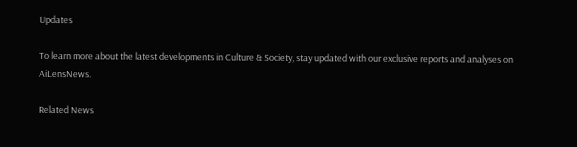Updates

To learn more about the latest developments in Culture & Society, stay updated with our exclusive reports and analyses on AiLensNews.

Related News